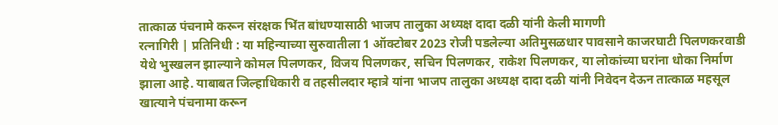तात्काळ पंचनामे करून संरक्षक भिंत बांधण्यासाठी भाजप तालुका अध्यक्ष दादा दळी यांनी केली मागणी
रत्नागिरी | प्रतिनिधी : या महिन्याच्या सुरुवातीला 1 ऑक्टोबर 2023 रोजी पडलेल्या अतिमुसळधार पावसाने काजरघाटी पिलणकरवाडी येथे भुस्खलन झाल्याने कोमल पिलणकर, विजय पिलणकर, सचिन पिलणकर, राकेश पिलणकर, या लोकांच्या घरांना धोका निर्माण झाला आहे. याबाबत जिल्हाधिकारी व तहसीलदार म्हात्रे यांना भाजप तालुका अध्यक्ष दादा दळी यांनी निवेदन देऊन तात्काळ महसूल खात्याने पंचनामा करून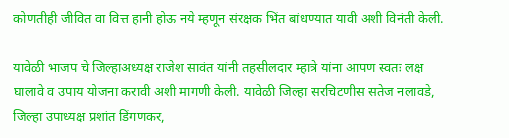कोणतीही जीवित वा वित्त हानी होऊ नये म्हणून संरक्षक भिंत बांधण्यात यावी अशी विनंती केली.

यावेळी भाजप चे जिल्हाअध्यक्ष राजेश सावंत यांनी तहसीलदार म्हात्रे यांना आपण स्वतः लक्ष घालावे व उपाय योजना करावी अशी मागणी केली. यावेळी जिल्हा सरचिटणीस सतेज नलावडे, जिल्हा उपाध्यक्ष प्रशांत डिंगणकर,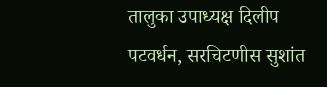तालुका उपाध्यक्ष दिलीप पटवर्धन, सरचिटणीस सुशांत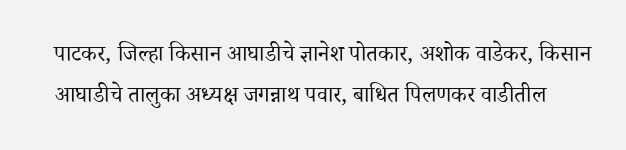पाटकर, जिल्हा किसान आघाडीचे ज्ञानेश पोतकार, अशोक वाडेकर, किसान आघाडीचे तालुका अध्यक्ष जगन्नाथ पवार, बाधित पिलणकर वाडीतील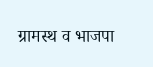ग्रामस्थ व भाजपा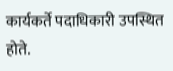कार्यकर्ते पदाधिकारी उपस्थित होते.